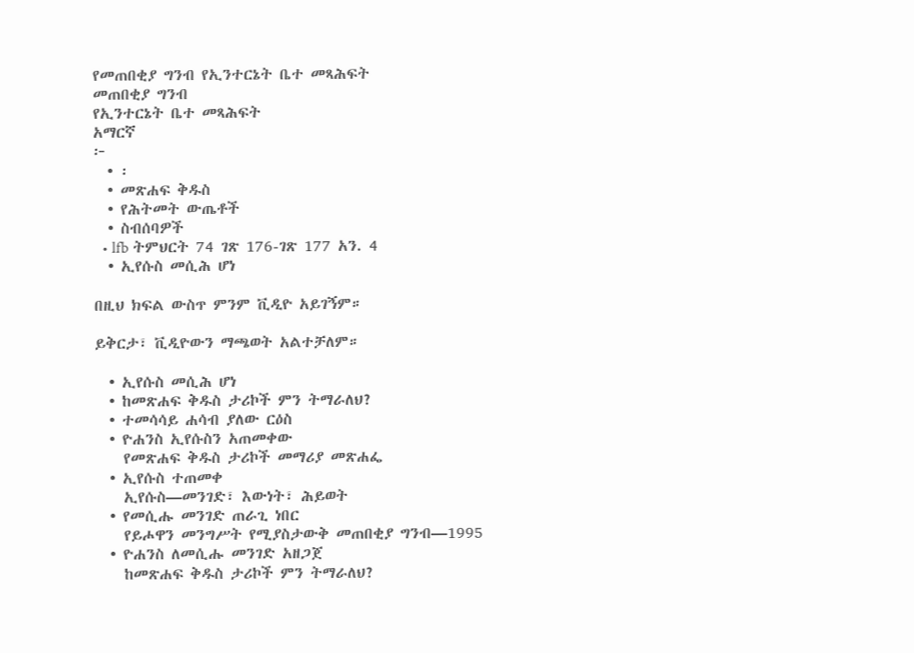የመጠበቂያ ግንብ የኢንተርኔት ቤተ መጻሕፍት
መጠበቂያ ግንብ
የኢንተርኔት ቤተ መጻሕፍት
አማርኛ
፦
  • ፡
  • መጽሐፍ ቅዱስ
  • የሕትመት ውጤቶች
  • ስብሰባዎች
  • lfb ትምህርት 74 ገጽ 176-ገጽ 177 አን. 4
  • ኢየሱስ መሲሕ ሆነ

በዚህ ክፍል ውስጥ ምንም ቪዲዮ አይገኝም።

ይቅርታ፣ ቪዲዮውን ማጫወት አልተቻለም።

  • ኢየሱስ መሲሕ ሆነ
  • ከመጽሐፍ ቅዱስ ታሪኮች ምን ትማራለህ?
  • ተመሳሳይ ሐሳብ ያለው ርዕስ
  • ዮሐንስ ኢየሱስን አጠመቀው
    የመጽሐፍ ቅዱስ ታሪኮች መማሪያ መጽሐፌ
  • ኢየሱስ ተጠመቀ
    ኢየሱስ—መንገድ፣ እውነት፣ ሕይወት
  • የመሲሑ መንገድ ጠራጊ ነበር
    የይሖዋን መንግሥት የሚያስታውቅ መጠበቂያ ግንብ—1995
  • ዮሐንስ ለመሲሑ መንገድ አዘጋጀ
    ከመጽሐፍ ቅዱስ ታሪኮች ምን ትማራለህ?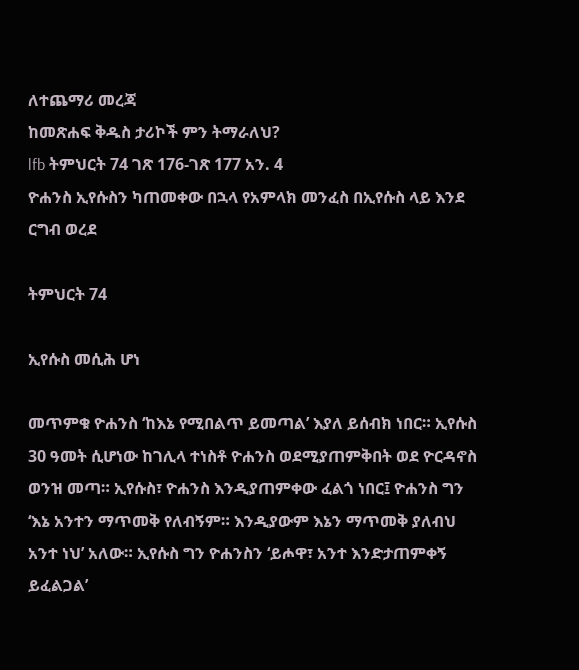ለተጨማሪ መረጃ
ከመጽሐፍ ቅዱስ ታሪኮች ምን ትማራለህ?
lfb ትምህርት 74 ገጽ 176-ገጽ 177 አን. 4
ዮሐንስ ኢየሱስን ካጠመቀው በኋላ የአምላክ መንፈስ በኢየሱስ ላይ እንደ ርግብ ወረደ

ትምህርት 74

ኢየሱስ መሲሕ ሆነ

መጥምቁ ዮሐንስ ‘ከእኔ የሚበልጥ ይመጣል’ እያለ ይሰብክ ነበር። ኢየሱስ 30 ዓመት ሲሆነው ከገሊላ ተነስቶ ዮሐንስ ወደሚያጠምቅበት ወደ ዮርዳኖስ ወንዝ መጣ። ኢየሱስ፣ ዮሐንስ እንዲያጠምቀው ፈልጎ ነበር፤ ዮሐንስ ግን ‘እኔ አንተን ማጥመቅ የለብኝም። እንዲያውም እኔን ማጥመቅ ያለብህ አንተ ነህ’ አለው። ኢየሱስ ግን ዮሐንስን ‘ይሖዋ፣ አንተ እንድታጠምቀኝ ይፈልጋል’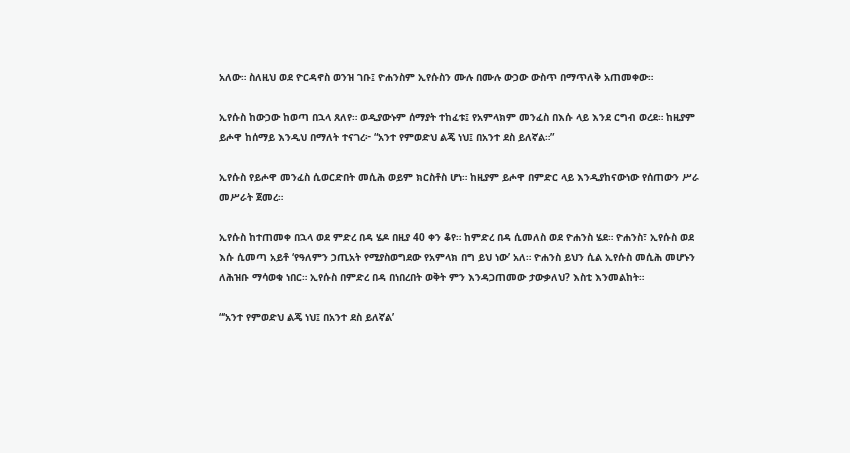አለው። ስለዚህ ወደ ዮርዳኖስ ወንዝ ገቡ፤ ዮሐንስም ኢየሱስን ሙሉ በሙሉ ውኃው ውስጥ በማጥለቅ አጠመቀው።

ኢየሱስ ከውኃው ከወጣ በኋላ ጸለየ። ወዲያውኑም ሰማያት ተከፈቱ፤ የአምላክም መንፈስ በእሱ ላይ እንደ ርግብ ወረደ። ከዚያም ይሖዋ ከሰማይ እንዲህ በማለት ተናገረ፦ “አንተ የምወድህ ልጄ ነህ፤ በአንተ ደስ ይለኛል።”

ኢየሱስ የይሖዋ መንፈስ ሲወርድበት መሲሕ ወይም ክርስቶስ ሆነ። ከዚያም ይሖዋ በምድር ላይ እንዲያከናውነው የሰጠውን ሥራ መሥራት ጀመረ።

ኢየሱስ ከተጠመቀ በኋላ ወደ ምድረ በዳ ሄዶ በዚያ 40 ቀን ቆየ። ከምድረ በዳ ሲመለስ ወደ ዮሐንስ ሄደ። ዮሐንስ፣ ኢየሱስ ወደ እሱ ሲመጣ አይቶ ‘የዓለምን ኃጢአት የሚያስወግደው የአምላክ በግ ይህ ነው’ አለ። ዮሐንስ ይህን ሲል ኢየሱስ መሲሕ መሆኑን ለሕዝቡ ማሳወቁ ነበር። ኢየሱስ በምድረ በዳ በነበረበት ወቅት ምን እንዳጋጠመው ታውቃለህ? እስቲ እንመልከት።

“‘አንተ የምወድህ ልጄ ነህ፤ በአንተ ደስ ይለኛል’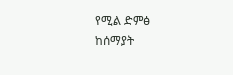የሚል ድምፅ ከሰማያት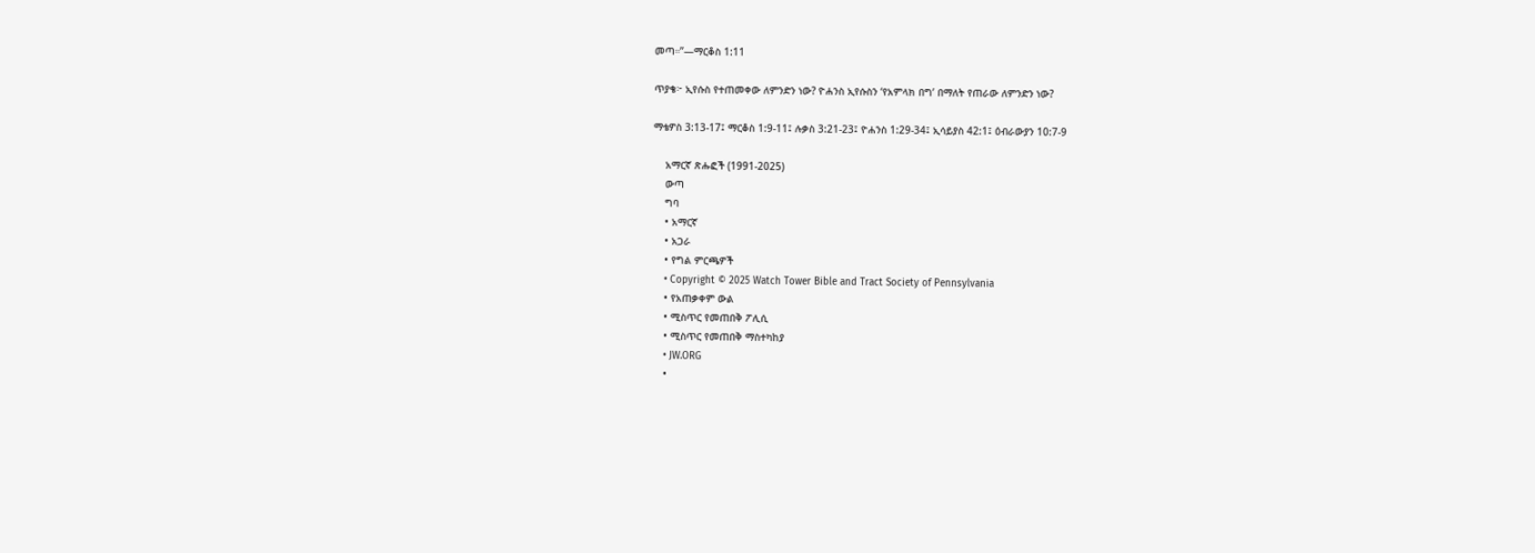መጣ።”—ማርቆስ 1:11

ጥያቄ፦ ኢየሱስ የተጠመቀው ለምንድን ነው? ዮሐንስ ኢየሱስን ‘የአምላክ በግ’ በማለት የጠራው ለምንድን ነው?

ማቴዎስ 3:13-17፤ ማርቆስ 1:9-11፤ ሉቃስ 3:21-23፤ ዮሐንስ 1:29-34፤ ኢሳይያስ 42:1፤ ዕብራውያን 10:7-9

    አማርኛ ጽሑፎች (1991-2025)
    ውጣ
    ግባ
    • አማርኛ
    • አጋራ
    • የግል ምርጫዎች
    • Copyright © 2025 Watch Tower Bible and Tract Society of Pennsylvania
    • የአጠቃቀም ውል
    • ሚስጥር የመጠበቅ ፖሊሲ
    • ሚስጥር የመጠበቅ ማስተካከያ
    • JW.ORG
    •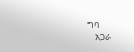ግባ
    አጋራ